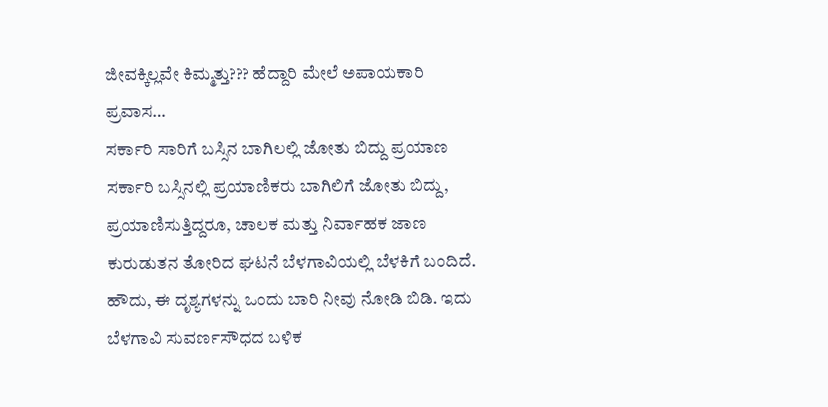ಜೀವಕ್ಕಿಲ್ಲವೇ ಕಿಮ್ಮತ್ತು??? ಹೆದ್ದಾರಿ ಮೇಲೆ ಅಪಾಯಕಾರಿ ಪ್ರವಾಸ…
ಸರ್ಕಾರಿ ಸಾರಿಗೆ ಬಸ್ಸಿನ ಬಾಗಿಲಲ್ಲಿ ಜೋತು ಬಿದ್ದು ಪ್ರಯಾಣ
ಸರ್ಕಾರಿ ಬಸ್ಸಿನಲ್ಲಿ ಪ್ರಯಾಣಿಕರು ಬಾಗಿಲಿಗೆ ಜೋತು ಬಿದ್ದು, ಪ್ರಯಾಣಿಸುತ್ತಿದ್ದರೂ, ಚಾಲಕ ಮತ್ತು ನಿರ್ವಾಹಕ ಜಾಣ ಕುರುಡುತನ ತೋರಿದ ಘಟನೆ ಬೆಳಗಾವಿಯಲ್ಲಿ ಬೆಳಕಿಗೆ ಬಂದಿದೆ.
ಹೌದು, ಈ ದೃಶ್ಯಗಳನ್ನು ಒಂದು ಬಾರಿ ನೀವು ನೋಡಿ ಬಿಡಿ. ಇದು ಬೆಳಗಾವಿ ಸುವರ್ಣಸೌಧದ ಬಳಿಕ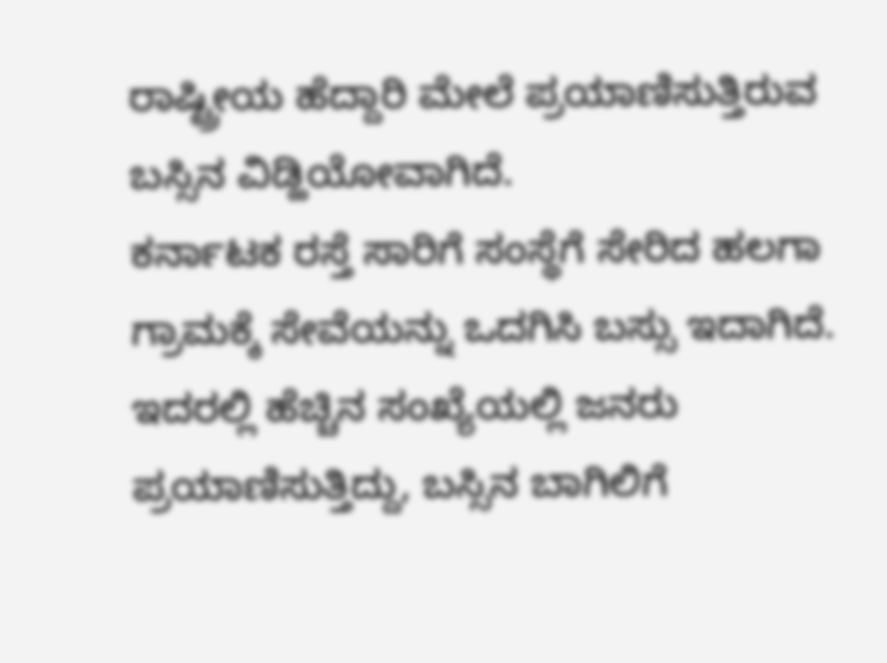ರಾಷ್ಟ್ರೀಯ ಹೆದ್ದಾರಿ ಮೇಲೆ ಪ್ರಯಾಣಿಸುತ್ತಿರುವ ಬಸ್ಸಿನ ವಿಡ್ಹಿಯೋವಾಗಿದೆ.
ಕರ್ನಾಟಕ ರಸ್ತೆ ಸಾರಿಗೆ ಸಂಸ್ಥೆಗೆ ಸೇರಿದ ಹಲಗಾ ಗ್ರಾಮಕ್ಕೆ ಸೇವೆಯನ್ನು ಒದಗಿಸಿ ಬಸ್ಸು ಇದಾಗಿದೆ. ಇದರಲ್ಲಿ ಹೆಚ್ಚಿನ ಸಂಖ್ಯೆಯಲ್ಲಿ ಜನರು ಪ್ರಯಾಣಿಸುತ್ತಿದ್ದು, ಬಸ್ಸಿನ ಬಾಗಿಲಿಗೆ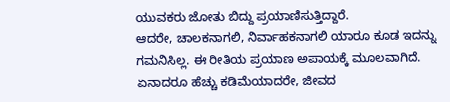ಯುವಕರು ಜೋತು ಬಿದ್ದು ಪ್ರಯಾಣಿಸುತ್ತಿದ್ದಾರೆ.
ಆದರೇ, ಚಾಲಕನಾಗಲಿ, ನಿರ್ವಾಹಕನಾಗಲಿ ಯಾರೂ ಕೂಡ ಇದನ್ನು ಗಮನಿಸಿಲ್ಲ. ಈ ರೀತಿಯ ಪ್ರಯಾಣ ಅಪಾಯಕ್ಕೆ ಮೂಲವಾಗಿದೆ. ಏನಾದರೂ ಹೆಚ್ಚು ಕಡಿಮೆಯಾದರೇ, ಜೀವದ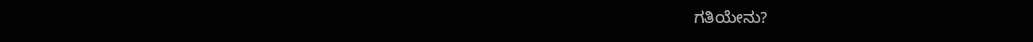ಗತಿಯೇನು?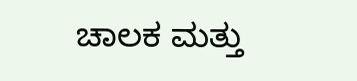ಚಾಲಕ ಮತ್ತು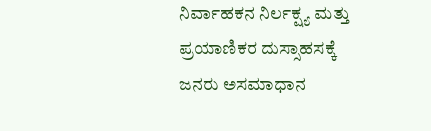ನಿರ್ವಾಹಕನ ನಿರ್ಲಕ್ಷ್ಯ ಮತ್ತು ಪ್ರಯಾಣಿಕರ ದುಸ್ಸಾಹಸಕ್ಕೆ ಜನರು ಅಸಮಾಧಾನ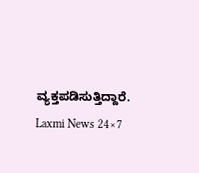ವ್ಯಕ್ತಪಡಿಸುತ್ತಿದ್ದಾರೆ.
Laxmi News 24×7